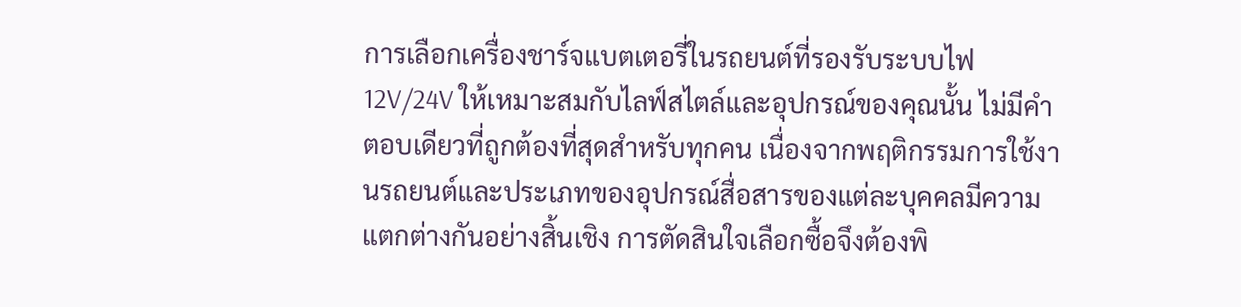การเลือกเครื่องชาร์จแบตเตอรี่ในรถยนต์ที่รองรับระบบไฟ 12V/24V ให้เหมาะสมกับไลฟ์สไตล์และอุปกรณ์ของคุณนั้น ไม่มีคำตอบเดียวที่ถูกต้องที่สุดสำหรับทุกคน เนื่องจากพฤติกรรมการใช้งานรถยนต์และประเภทของอุปกรณ์สื่อสารของแต่ละบุคคลมีความแตกต่างกันอย่างสิ้นเชิง การตัดสินใจเลือกซื้อจึงต้องพิ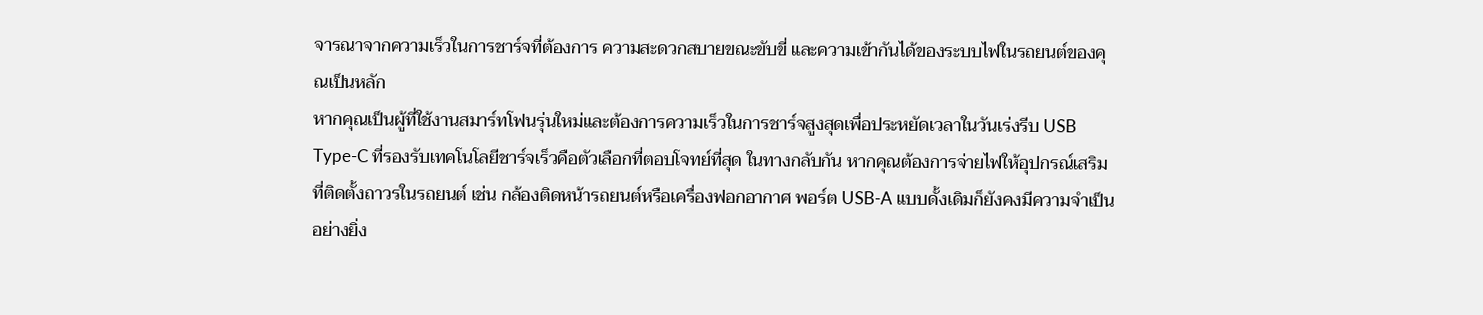จารณาจากความเร็วในการชาร์จที่ต้องการ ความสะดวกสบายขณะขับขี่ และความเข้ากันได้ของระบบไฟในรถยนต์ของคุณเป็นหลัก
หากคุณเป็นผู้ที่ใช้งานสมาร์ทโฟนรุ่นใหม่และต้องการความเร็วในการชาร์จสูงสุดเพื่อประหยัดเวลาในวันเร่งรีบ USB Type-C ที่รองรับเทคโนโลยีชาร์จเร็วคือตัวเลือกที่ตอบโจทย์ที่สุด ในทางกลับกัน หากคุณต้องการจ่ายไฟให้อุปกรณ์เสริมที่ติดตั้งถาวรในรถยนต์ เช่น กล้องติดหน้ารถยนต์หรือเครื่องฟอกอากาศ พอร์ต USB-A แบบดั้งเดิมก็ยังคงมีความจำเป็นอย่างยิ่ง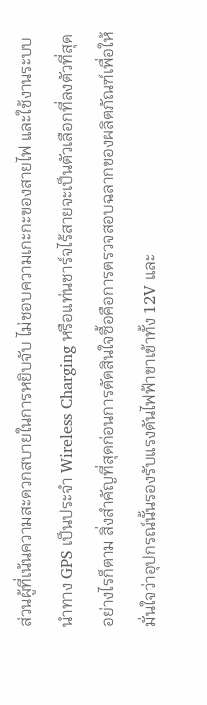ส่วนผู้ที่เน้นความสะดวกสบายในการหยิบจับ ไม่ชอบความเกะกะของสายไฟ และใช้งานระบบนำทาง GPS เป็นประจำ Wireless Charging หรือแท่นชาร์จไร้สายจะเป็นตัวเลือกที่ลงตัวที่สุด อย่างไรก็ตาม สิ่งสำคัญที่สุดก่อนการตัดสินใจซื้อคือการตรวจสอบฉลากของผลิตภัณฑ์เพื่อให้มั่นใจว่าอุปกรณ์นั้นรองรับแรงดันไฟฟ้าขาเข้าทั้ง 12V และ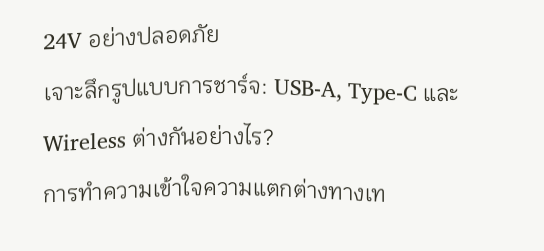24V อย่างปลอดภัย
เจาะลึกรูปแบบการชาร์จ: USB-A, Type-C และ Wireless ต่างกันอย่างไร?
การทำความเข้าใจความแตกต่างทางเท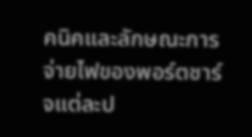คนิคและลักษณะการจ่ายไฟของพอร์ตชาร์จแต่ละป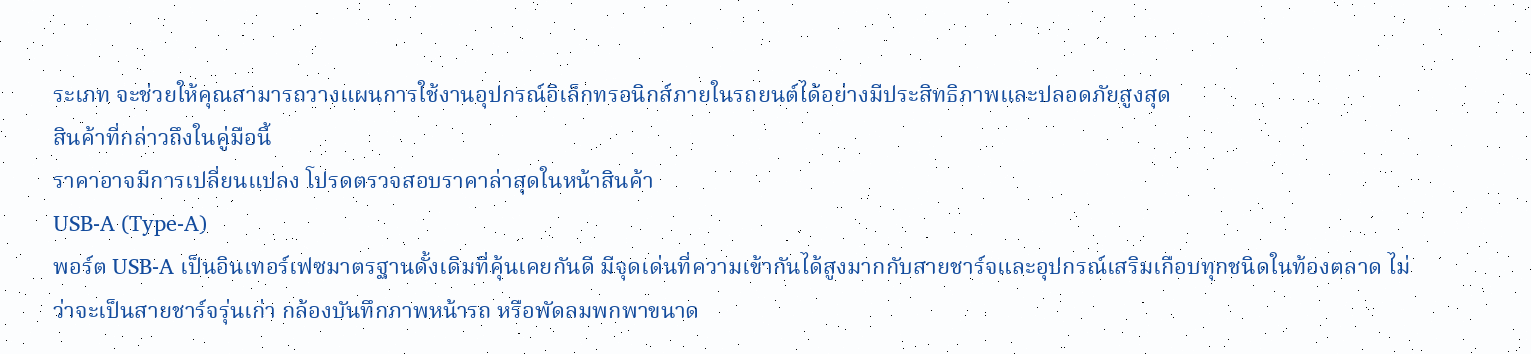ระเภท จะช่วยให้คุณสามารถวางแผนการใช้งานอุปกรณ์อิเล็กทรอนิกส์ภายในรถยนต์ได้อย่างมีประสิทธิภาพและปลอดภัยสูงสุด
สินค้าที่กล่าวถึงในคู่มือนี้
ราคาอาจมีการเปลี่ยนแปลง โปรดตรวจสอบราคาล่าสุดในหน้าสินค้า
USB-A (Type-A)
พอร์ต USB-A เป็นอินเทอร์เฟซมาตรฐานดั้งเดิมที่คุ้นเคยกันดี มีจุดเด่นที่ความเข้ากันได้สูงมากกับสายชาร์จและอุปกรณ์เสริมเกือบทุกชนิดในท้องตลาด ไม่ว่าจะเป็นสายชาร์จรุ่นเก่า กล้องบันทึกภาพหน้ารถ หรือพัดลมพกพาขนาด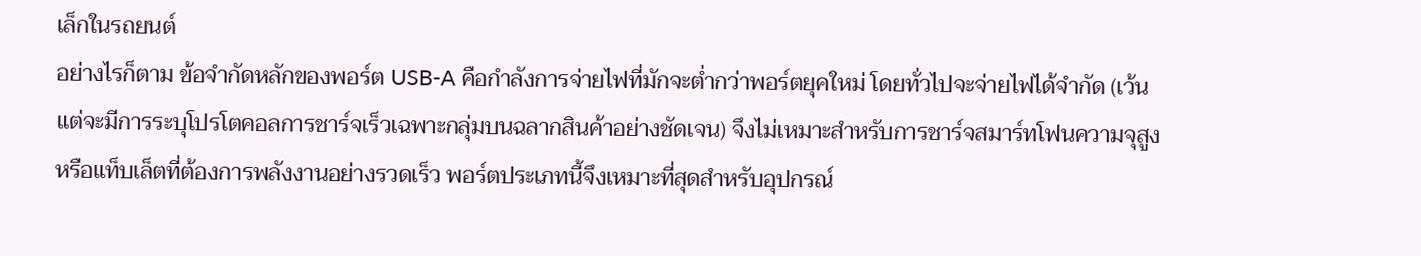เล็กในรถยนต์
อย่างไรก็ตาม ข้อจำกัดหลักของพอร์ต USB-A คือกำลังการจ่ายไฟที่มักจะต่ำกว่าพอร์ตยุคใหม่ โดยทั่วไปจะจ่ายไฟได้จำกัด (เว้นแต่จะมีการระบุโปรโตคอลการชาร์จเร็วเฉพาะกลุ่มบนฉลากสินค้าอย่างชัดเจน) จึงไม่เหมาะสำหรับการชาร์จสมาร์ทโฟนความจุสูงหรือแท็บเล็ตที่ต้องการพลังงานอย่างรวดเร็ว พอร์ตประเภทนี้จึงเหมาะที่สุดสำหรับอุปกรณ์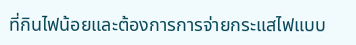ที่กินไฟน้อยและต้องการการจ่ายกระแสไฟแบบ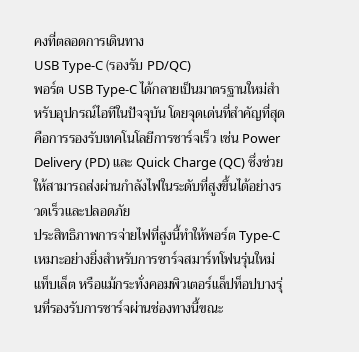คงที่ตลอดการเดินทาง
USB Type-C (รองรับ PD/QC)
พอร์ต USB Type-C ได้กลายเป็นมาตรฐานใหม่สำหรับอุปกรณ์ไอทีในปัจจุบัน โดยจุดเด่นที่สำคัญที่สุดคือการรองรับเทคโนโลยีการชาร์จเร็ว เช่น Power Delivery (PD) และ Quick Charge (QC) ซึ่งช่วยให้สามารถส่งผ่านกำลังไฟในระดับที่สูงขึ้นได้อย่างรวดเร็วและปลอดภัย
ประสิทธิภาพการจ่ายไฟที่สูงนี้ทำให้พอร์ต Type-C เหมาะอย่างยิ่งสำหรับการชาร์จสมาร์ทโฟนรุ่นใหม่ แท็บเล็ต หรือแม้กระทั่งคอมพิวเตอร์แล็ปท็อปบางรุ่นที่รองรับการชาร์จผ่านช่องทางนี้ขณะ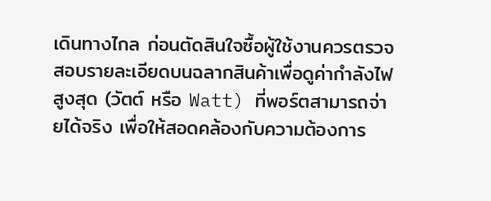เดินทางไกล ก่อนตัดสินใจซื้อผู้ใช้งานควรตรวจสอบรายละเอียดบนฉลากสินค้าเพื่อดูค่ากำลังไฟสูงสุด (วัตต์ หรือ Watt) ที่พอร์ตสามารถจ่ายได้จริง เพื่อให้สอดคล้องกับความต้องการ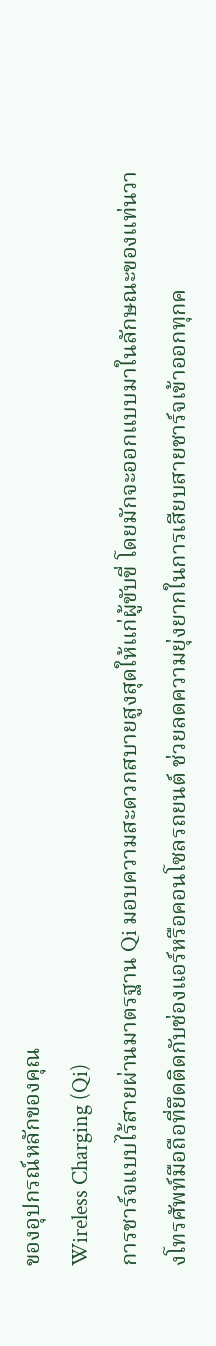ของอุปกรณ์หลักของคุณ
Wireless Charging (Qi)
การชาร์จแบบไร้สายผ่านมาตรฐาน Qi มอบความสะดวกสบายสูงสุดให้แก่ผู้ขับขี่ โดยมักจะออกแบบมาในลักษณะของแท่นวางโทรศัพท์มือถือที่ยึดติดกับช่องแอร์หรือคอนโซลรถยนต์ ช่วยลดความยุ่งยากในการเสียบสายชาร์จเข้าออกทุกค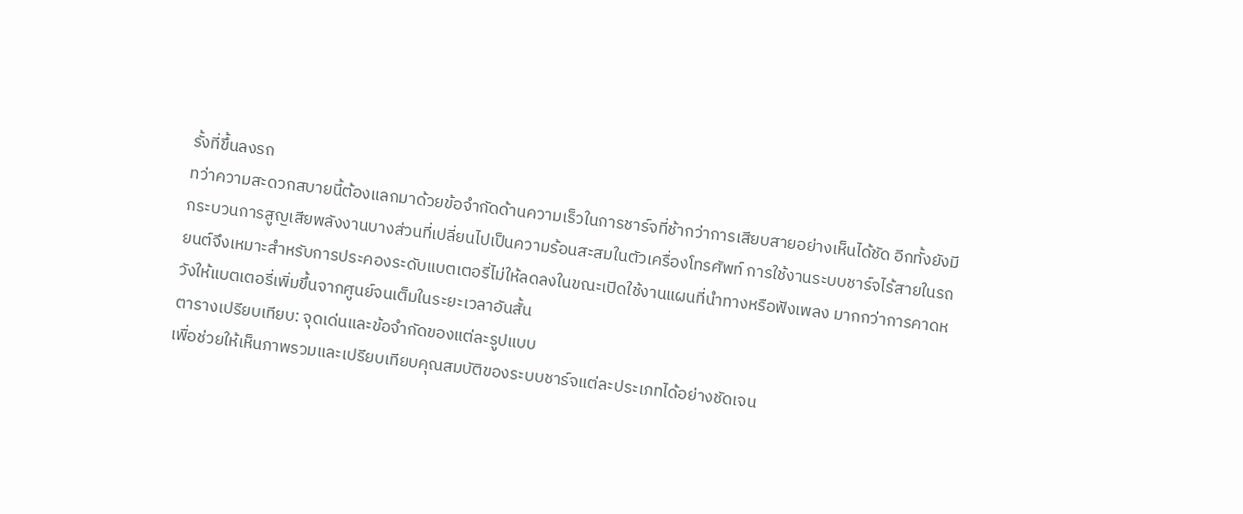รั้งที่ขึ้นลงรถ
ทว่าความสะดวกสบายนี้ต้องแลกมาด้วยข้อจำกัดด้านความเร็วในการชาร์จที่ช้ากว่าการเสียบสายอย่างเห็นได้ชัด อีกทั้งยังมีกระบวนการสูญเสียพลังงานบางส่วนที่เปลี่ยนไปเป็นความร้อนสะสมในตัวเครื่องโทรศัพท์ การใช้งานระบบชาร์จไร้สายในรถยนต์จึงเหมาะสำหรับการประคองระดับแบตเตอรี่ไม่ให้ลดลงในขณะเปิดใช้งานแผนที่นำทางหรือฟังเพลง มากกว่าการคาดหวังให้แบตเตอรี่เพิ่มขึ้นจากศูนย์จนเต็มในระยะเวลาอันสั้น
ตารางเปรียบเทียบ: จุดเด่นและข้อจำกัดของแต่ละรูปแบบ
เพื่อช่วยให้เห็นภาพรวมและเปรียบเทียบคุณสมบัติของระบบชาร์จแต่ละประเภทได้อย่างชัดเจน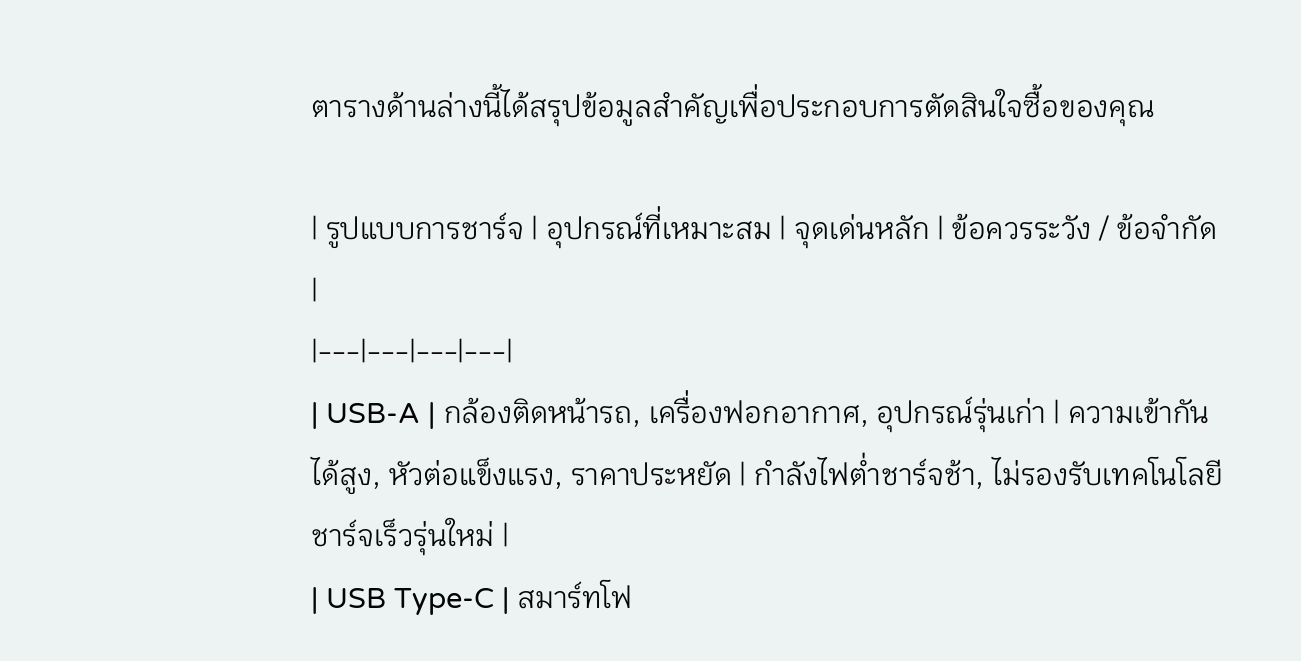ตารางด้านล่างนี้ได้สรุปข้อมูลสำคัญเพื่อประกอบการตัดสินใจซื้อของคุณ

| รูปแบบการชาร์จ | อุปกรณ์ที่เหมาะสม | จุดเด่นหลัก | ข้อควรระวัง / ข้อจำกัด |
|---|---|---|---|
| USB-A | กล้องติดหน้ารถ, เครื่องฟอกอากาศ, อุปกรณ์รุ่นเก่า | ความเข้ากันได้สูง, หัวต่อแข็งแรง, ราคาประหยัด | กำลังไฟต่ำชาร์จช้า, ไม่รองรับเทคโนโลยีชาร์จเร็วรุ่นใหม่ |
| USB Type-C | สมาร์ทโฟ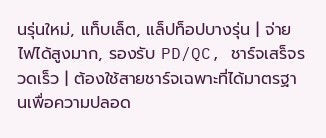นรุ่นใหม่, แท็บเล็ต, แล็ปท็อปบางรุ่น | จ่ายไฟได้สูงมาก, รองรับ PD/QC, ชาร์จเสร็จรวดเร็ว | ต้องใช้สายชาร์จเฉพาะที่ได้มาตรฐานเพื่อความปลอด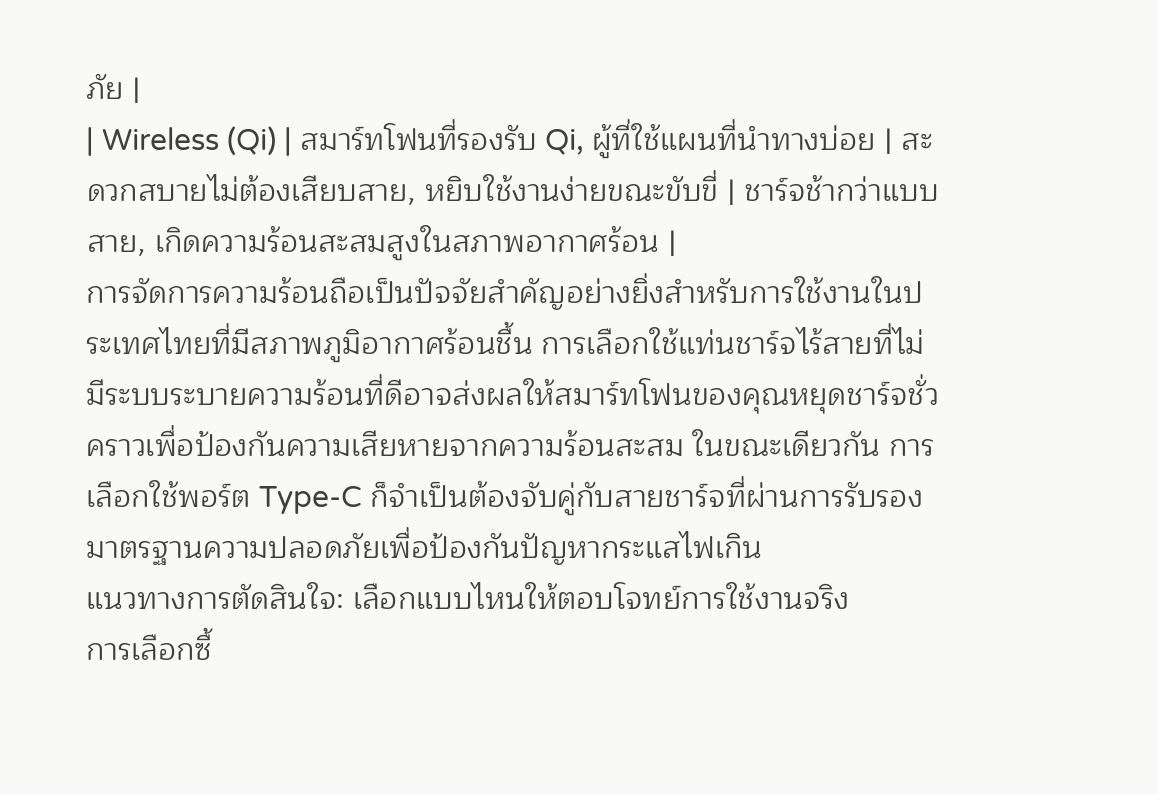ภัย |
| Wireless (Qi) | สมาร์ทโฟนที่รองรับ Qi, ผู้ที่ใช้แผนที่นำทางบ่อย | สะดวกสบายไม่ต้องเสียบสาย, หยิบใช้งานง่ายขณะขับขี่ | ชาร์จช้ากว่าแบบสาย, เกิดความร้อนสะสมสูงในสภาพอากาศร้อน |
การจัดการความร้อนถือเป็นปัจจัยสำคัญอย่างยิ่งสำหรับการใช้งานในประเทศไทยที่มีสภาพภูมิอากาศร้อนชื้น การเลือกใช้แท่นชาร์จไร้สายที่ไม่มีระบบระบายความร้อนที่ดีอาจส่งผลให้สมาร์ทโฟนของคุณหยุดชาร์จชั่วคราวเพื่อป้องกันความเสียหายจากความร้อนสะสม ในขณะเดียวกัน การเลือกใช้พอร์ต Type-C ก็จำเป็นต้องจับคู่กับสายชาร์จที่ผ่านการรับรองมาตรฐานความปลอดภัยเพื่อป้องกันปัญหากระแสไฟเกิน
แนวทางการตัดสินใจ: เลือกแบบไหนให้ตอบโจทย์การใช้งานจริง
การเลือกซื้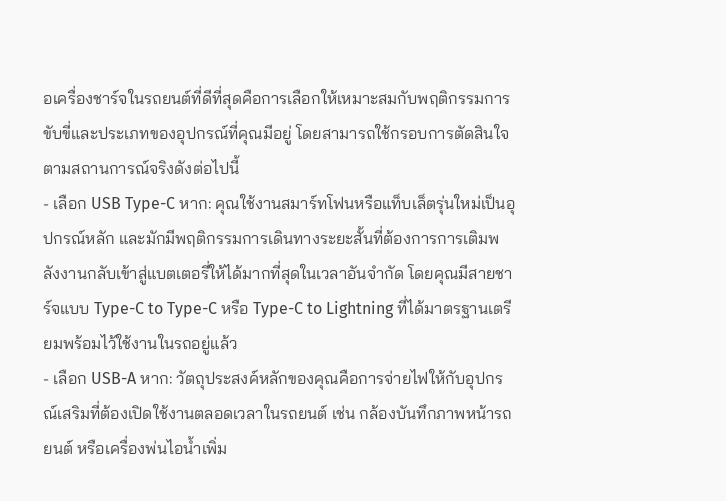อเครื่องชาร์จในรถยนต์ที่ดีที่สุดคือการเลือกให้เหมาะสมกับพฤติกรรมการขับขี่และประเภทของอุปกรณ์ที่คุณมีอยู่ โดยสามารถใช้กรอบการตัดสินใจตามสถานการณ์จริงดังต่อไปนี้
- เลือก USB Type-C หาก: คุณใช้งานสมาร์ทโฟนหรือแท็บเล็ตรุ่นใหม่เป็นอุปกรณ์หลัก และมักมีพฤติกรรมการเดินทางระยะสั้นที่ต้องการการเติมพลังงานกลับเข้าสู่แบตเตอรี่ให้ได้มากที่สุดในเวลาอันจำกัด โดยคุณมีสายชาร์จแบบ Type-C to Type-C หรือ Type-C to Lightning ที่ได้มาตรฐานเตรียมพร้อมไว้ใช้งานในรถอยู่แล้ว
- เลือก USB-A หาก: วัตถุประสงค์หลักของคุณคือการจ่ายไฟให้กับอุปกรณ์เสริมที่ต้องเปิดใช้งานตลอดเวลาในรถยนต์ เช่น กล้องบันทึกภาพหน้ารถยนต์ หรือเครื่องพ่นไอน้ำเพิ่ม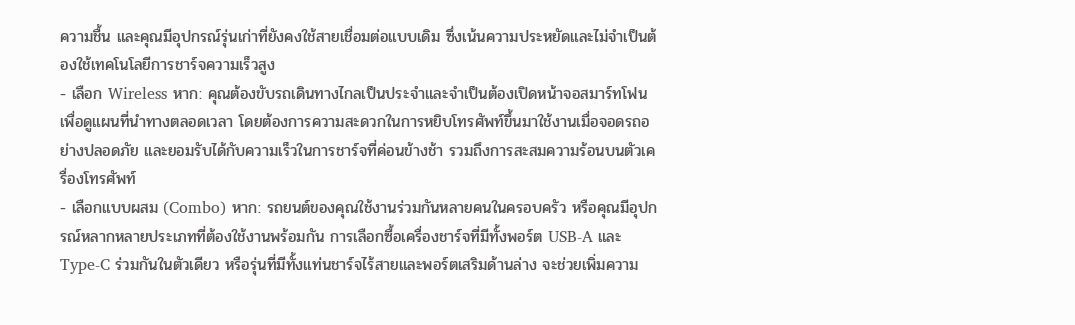ความชื้น และคุณมีอุปกรณ์รุ่นเก่าที่ยังคงใช้สายเชื่อมต่อแบบเดิม ซึ่งเน้นความประหยัดและไม่จำเป็นต้องใช้เทคโนโลยีการชาร์จความเร็วสูง
- เลือก Wireless หาก: คุณต้องขับรถเดินทางไกลเป็นประจำและจำเป็นต้องเปิดหน้าจอสมาร์ทโฟนเพื่อดูแผนที่นำทางตลอดเวลา โดยต้องการความสะดวกในการหยิบโทรศัพท์ขึ้นมาใช้งานเมื่อจอดรถอย่างปลอดภัย และยอมรับได้กับความเร็วในการชาร์จที่ค่อนข้างช้า รวมถึงการสะสมความร้อนบนตัวเครื่องโทรศัพท์
- เลือกแบบผสม (Combo) หาก: รถยนต์ของคุณใช้งานร่วมกันหลายคนในครอบครัว หรือคุณมีอุปกรณ์หลากหลายประเภทที่ต้องใช้งานพร้อมกัน การเลือกซื้อเครื่องชาร์จที่มีทั้งพอร์ต USB-A และ Type-C ร่วมกันในตัวเดียว หรือรุ่นที่มีทั้งแท่นชาร์จไร้สายและพอร์ตเสริมด้านล่าง จะช่วยเพิ่มความ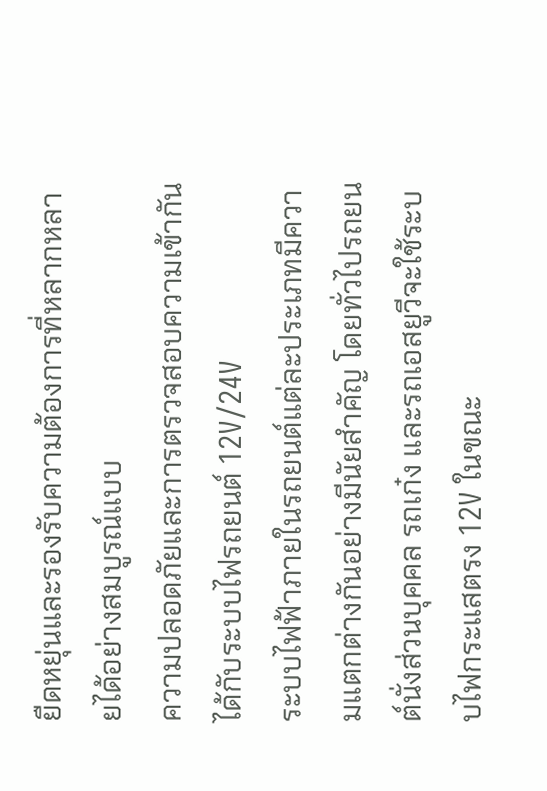ยืดหยุ่นและรองรับความต้องการที่หลากหลายได้อย่างสมบูรณ์แบบ
ความปลอดภัยและการตรวจสอบความเข้ากันได้กับระบบไฟรถยนต์ 12V/24V
ระบบไฟฟ้าภายในรถยนต์แต่ละประเภทมีความแตกต่างกันอย่างมีนัยสำคัญ โดยทั่วไปรถยนต์นั่งส่วนบุคคล รถเก๋ง และรถเอสยูวีจะใช้ระบบไฟกระแสตรง 12V ในขณะ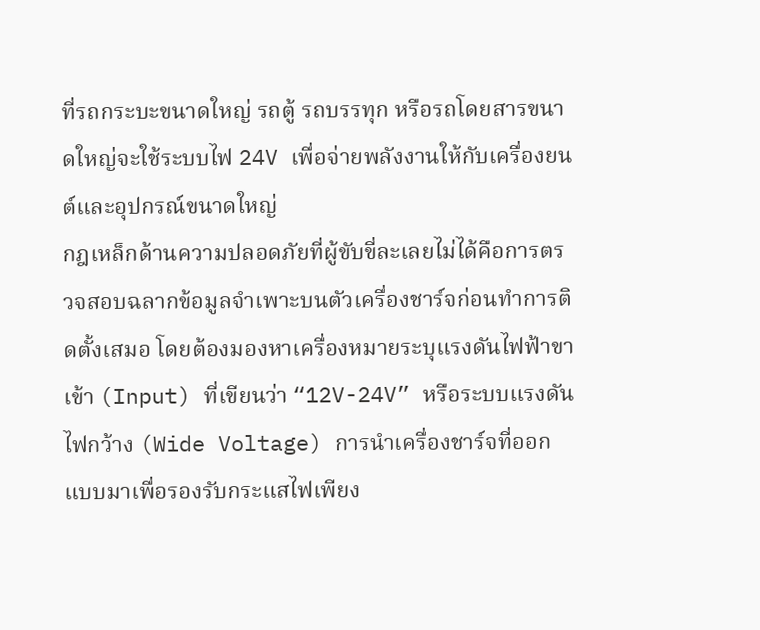ที่รถกระบะขนาดใหญ่ รถตู้ รถบรรทุก หรือรถโดยสารขนาดใหญ่จะใช้ระบบไฟ 24V เพื่อจ่ายพลังงานให้กับเครื่องยนต์และอุปกรณ์ขนาดใหญ่
กฎเหล็กด้านความปลอดภัยที่ผู้ขับขี่ละเลยไม่ได้คือการตรวจสอบฉลากข้อมูลจำเพาะบนตัวเครื่องชาร์จก่อนทำการติดตั้งเสมอ โดยต้องมองหาเครื่องหมายระบุแรงดันไฟฟ้าขาเข้า (Input) ที่เขียนว่า “12V-24V” หรือระบบแรงดันไฟกว้าง (Wide Voltage) การนำเครื่องชาร์จที่ออกแบบมาเพื่อรองรับกระแสไฟเพียง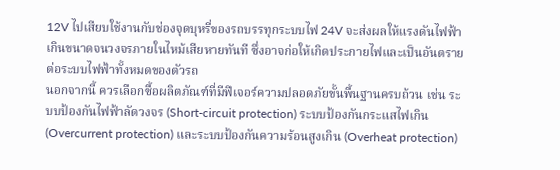12V ไปเสียบใช้งานกับช่องจุดบุหรี่ของรถบรรทุกระบบไฟ 24V จะส่งผลให้แรงดันไฟฟ้าเกินขนาดจนวงจรภายในไหม้เสียหายทันที ซึ่งอาจก่อให้เกิดประกายไฟและเป็นอันตรายต่อระบบไฟฟ้าทั้งหมดของตัวรถ
นอกจากนี้ ควรเลือกซื้อผลิตภัณฑ์ที่มีฟีเจอร์ความปลอดภัยขั้นพื้นฐานครบถ้วน เช่น ระบบป้องกันไฟฟ้าลัดวงจร (Short-circuit protection) ระบบป้องกันกระแสไฟเกิน (Overcurrent protection) และระบบป้องกันความร้อนสูงเกิน (Overheat protection)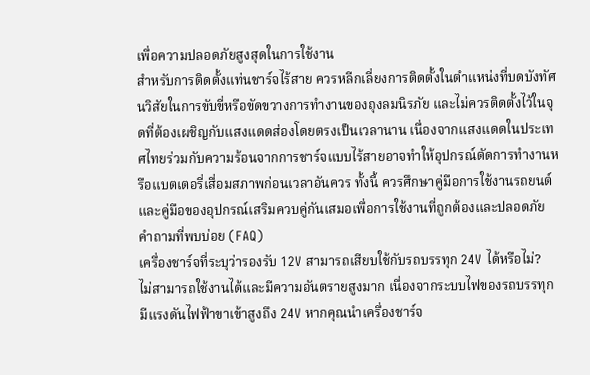เพื่อความปลอดภัยสูงสุดในการใช้งาน
สำหรับการติดตั้งแท่นชาร์จไร้สาย ควรหลีกเลี่ยงการติดตั้งในตำแหน่งที่บดบังทัศนวิสัยในการขับขี่หรือขัดขวางการทำงานของถุงลมนิรภัย และไม่ควรติดตั้งไว้ในจุดที่ต้องเผชิญกับแสงแดดส่องโดยตรงเป็นเวลานาน เนื่องจากแสงแดดในประเทศไทยร่วมกับความร้อนจากการชาร์จแบบไร้สายอาจทำให้อุปกรณ์ตัดการทำงานหรือแบตเตอรี่เสื่อมสภาพก่อนเวลาอันควร ทั้งนี้ ควรศึกษาคู่มือการใช้งานรถยนต์และคู่มือของอุปกรณ์เสริมควบคู่กันเสมอเพื่อการใช้งานที่ถูกต้องและปลอดภัย
คำถามที่พบบ่อย (FAQ)
เครื่องชาร์จที่ระบุว่ารองรับ 12V สามารถเสียบใช้กับรถบรรทุก 24V ได้หรือไม่?
ไม่สามารถใช้งานได้และมีความอันตรายสูงมาก เนื่องจากระบบไฟของรถบรรทุกมีแรงดันไฟฟ้าขาเข้าสูงถึง 24V หากคุณนำเครื่องชาร์จ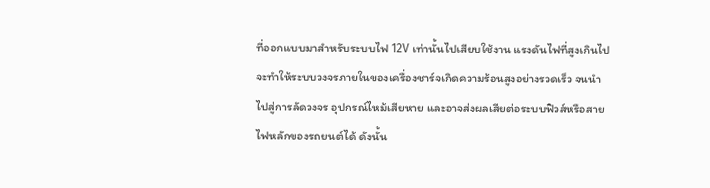ที่ออกแบบมาสำหรับระบบไฟ 12V เท่านั้นไปเสียบใช้งาน แรงดันไฟที่สูงเกินไปจะทำให้ระบบวงจรภายในของเครื่องชาร์จเกิดความร้อนสูงอย่างรวดเร็ว จนนำไปสู่การลัดวงจร อุปกรณ์ไหม้เสียหาย และอาจส่งผลเสียต่อระบบฟิวส์หรือสายไฟหลักของรถยนต์ได้ ดังนั้น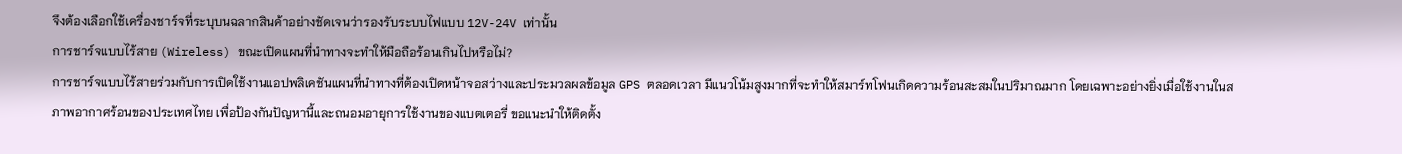จึงต้องเลือกใช้เครื่องชาร์จที่ระบุบนฉลากสินค้าอย่างชัดเจนว่ารองรับระบบไฟแบบ 12V-24V เท่านั้น
การชาร์จแบบไร้สาย (Wireless) ขณะเปิดแผนที่นำทางจะทำให้มือถือร้อนเกินไปหรือไม่?
การชาร์จแบบไร้สายร่วมกับการเปิดใช้งานแอปพลิเคชันแผนที่นำทางที่ต้องเปิดหน้าจอสว่างและประมวลผลข้อมูล GPS ตลอดเวลา มีแนวโน้มสูงมากที่จะทำให้สมาร์ทโฟนเกิดความร้อนสะสมในปริมาณมาก โดยเฉพาะอย่างยิ่งเมื่อใช้งานในสภาพอากาศร้อนของประเทศไทย เพื่อป้องกันปัญหานี้และถนอมอายุการใช้งานของแบตเตอรี่ ขอแนะนำให้ติดตั้ง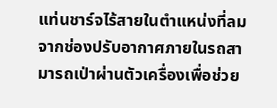แท่นชาร์จไร้สายในตำแหน่งที่ลมจากช่องปรับอากาศภายในรถสามารถเป่าผ่านตัวเครื่องเพื่อช่วย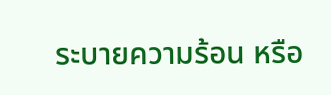ระบายความร้อน หรือ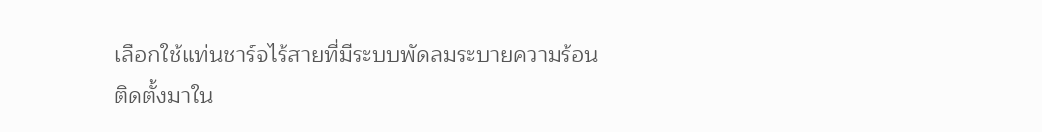เลือกใช้แท่นชาร์จไร้สายที่มีระบบพัดลมระบายความร้อนติดตั้งมาใน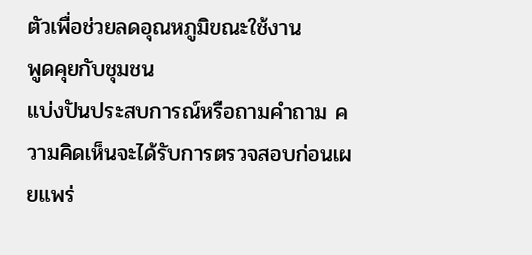ตัวเพื่อช่วยลดอุณหภูมิขณะใช้งาน
พูดคุยกับชุมชน
แบ่งปันประสบการณ์หรือถามคำถาม ความคิดเห็นจะได้รับการตรวจสอบก่อนเผยแพร่